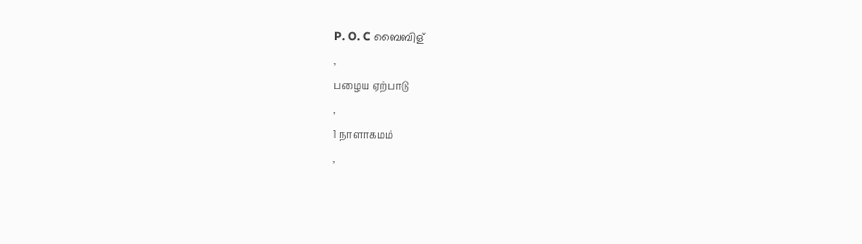P. O. C ബൈബിള്
,
பழைய ஏற்பாடு
,
1 நாளாகமம்
,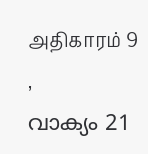அதிகாரம் 9
,
വാക്യം 21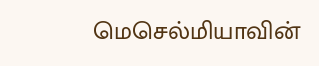மெசெல்மியாவின்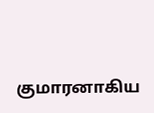குமாரனாகிய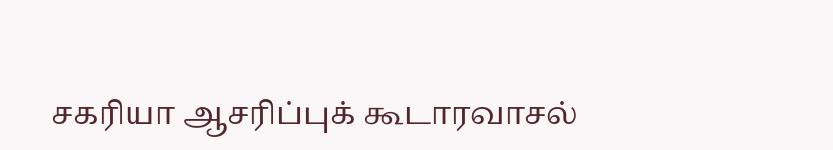சகரியா ஆசரிப்புக் கூடாரவாசல்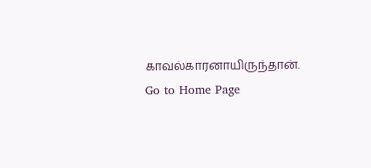காவல்காரனாயிருந்தான்.
Go to Home Page